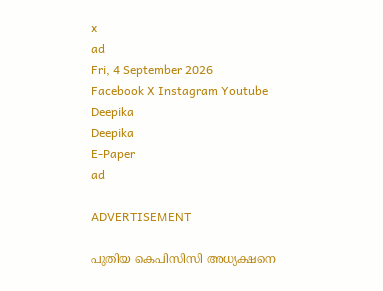x
ad
Fri, 4 September 2026
Facebook X Instagram Youtube
Deepika
Deepika
E-Paper
ad

ADVERTISEMENT

പുതിയ കെപിസിസി അധ്യക്ഷനെ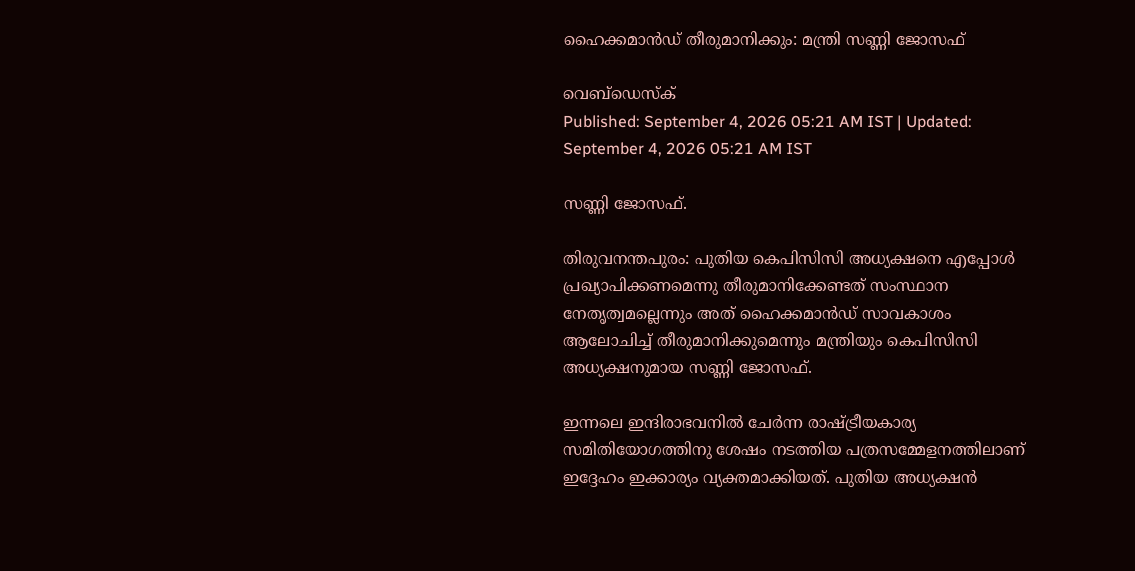ഹൈക്കമാന്‍ഡ് തീരുമാനിക്കും: മന്ത്രി സണ്ണി ജോസഫ്

വെബ്ഡെസ്ക്
Published: September 4, 2026 05:21 AM IST | Updated: September 4, 2026 05:21 AM IST

സണ്ണി ജോസഫ്.

തിരുവനന്തപുരം: പുതിയ കെപിസിസി അധ്യക്ഷനെ എപ്പോള്‍ പ്രഖ്യാപിക്കണമെന്നു തീരുമാനിക്കേണ്ടത് സംസ്ഥാന നേതൃത്വമല്ലെന്നും അത് ഹൈക്കമാന്‍ഡ് സാവകാശം ആലോചിച്ച് തീരുമാനിക്കുമെന്നും മന്ത്രിയും കെപിസിസി അധ്യക്ഷനുമായ സണ്ണി ജോസഫ്.

ഇന്നലെ ഇന്ദിരാഭവനില്‍ ചേര്‍ന്ന രാഷ്ട്രീയകാര്യ സമിതിയോഗത്തിനു ശേഷം നടത്തിയ പത്രസമ്മേളനത്തിലാണ് ഇദ്ദേഹം ഇക്കാര്യം വ്യക്തമാക്കിയത്. പുതിയ അധ്യക്ഷന്‍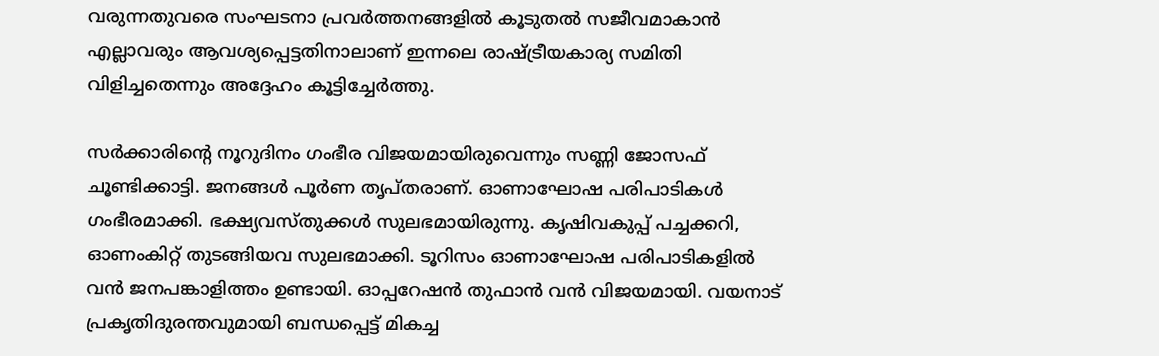വരുന്നതുവരെ സംഘടനാ പ്രവര്‍ത്തനങ്ങളില്‍ കൂടുതല്‍ സജീവമാകാന്‍ എല്ലാവരും ആവശ്യപ്പെട്ടതിനാലാണ് ഇന്നലെ രാഷ്ട്രീയകാര്യ സമിതി വിളിച്ചതെന്നും അദ്ദേഹം കൂട്ടിച്ചേര്‍ത്തു.

സര്‍ക്കാരിന്‍റെ നൂറുദിനം ഗംഭീര വിജയമായിരുവെന്നും സണ്ണി ജോസഫ് ചൂണ്ടിക്കാട്ടി. ജനങ്ങള്‍ പൂര്‍ണ തൃപ്തരാണ്. ഓണാഘോഷ പരിപാടികള്‍ ഗംഭീരമാക്കി. ഭക്ഷ്യവസ്തുക്കള്‍ സുലഭമായിരുന്നു. കൃഷിവകുപ്പ് പച്ചക്കറി, ഓണംകിറ്റ് തുടങ്ങിയവ സുലഭമാക്കി. ടൂറിസം ഓണാഘോഷ പരിപാടികളില്‍ വന്‍ ജനപങ്കാളിത്തം ഉണ്ടായി. ഓപ്പറേഷന്‍ തുഫാന്‍ വന്‍ വിജയമായി. വയനാട് പ്രകൃതിദുരന്തവുമായി ബന്ധപ്പെട്ട് മികച്ച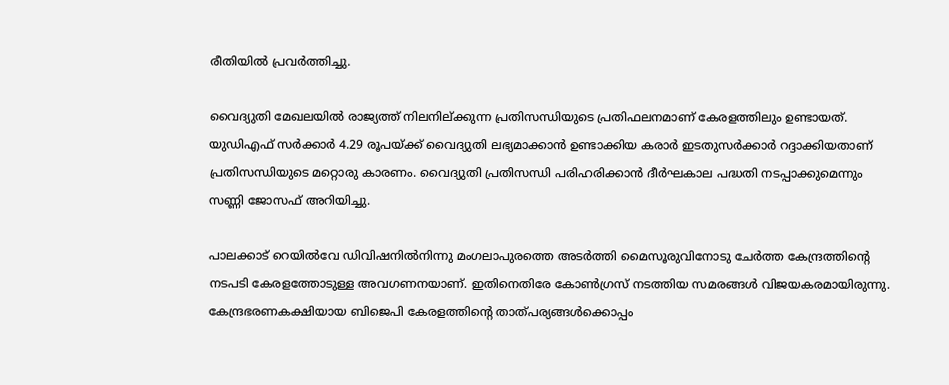രീതിയില്‍ പ്രവര്‍ത്തിച്ചു.

വൈദ്യുതി മേഖലയില്‍ രാജ്യത്ത് നിലനില്ക്കുന്ന പ്രതിസന്ധിയുടെ പ്രതിഫലനമാണ് കേരളത്തിലും ഉണ്ടായത്. യുഡിഎഫ് സര്‍ക്കാര്‍ 4.29 രൂപയ്ക്ക് വൈദ്യുതി ലഭ്യമാക്കാന്‍ ഉണ്ടാക്കിയ കരാര്‍ ഇടതുസര്‍ക്കാര്‍ റദ്ദാക്കിയതാണ് പ്രതിസന്ധിയുടെ മറ്റൊരു കാരണം. വൈദ്യുതി പ്രതിസന്ധി പരിഹരിക്കാന്‍ ദീര്‍ഘകാല പദ്ധതി നടപ്പാക്കുമെന്നും സണ്ണി ജോസഫ് അറിയിച്ചു.

പാലക്കാട് റെയില്‍വേ ഡിവിഷനില്‍നിന്നു മംഗലാപുരത്തെ അടര്‍ത്തി മൈസൂരുവിനോടു ചേര്‍ത്ത കേന്ദ്രത്തിന്‍റെ നടപടി കേരളത്തോടുള്ള അവഗണനയാണ്. ഇതിനെതിരേ കോണ്‍ഗ്രസ് നടത്തിയ സമരങ്ങള്‍ വിജയകരമായിരുന്നു. കേന്ദ്രഭരണകക്ഷിയായ ബിജെപി കേരളത്തിന്‍റെ താത്പര്യങ്ങള്‍ക്കൊപ്പം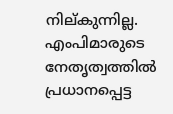നില്കുന്നില്ല. എംപിമാരുടെ നേതൃത്വത്തില്‍ പ്രധാനപ്പെട്ട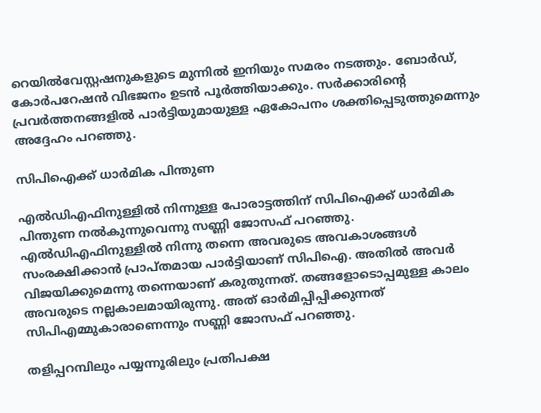റെയില്‍വേസ്റ്റഷനുകളുടെ മുന്നില്‍ ഇനിയും സമരം നടത്തും. ബോര്‍ഡ്, കോര്‍പറേഷന്‍ വിഭജനം ഉടൻ പൂര്‍ത്തിയാക്കും. സര്‍ക്കാരിന്‍റെ പ്രവര്‍ത്തനങ്ങളില്‍ പാര്‍ട്ടിയുമായുള്ള ഏകോപനം ശക്തിപ്പെടുത്തുമെന്നും അദ്ദേഹം പറഞ്ഞു.

സിപിഐക്ക് ധാര്‍മിക പിന്തുണ

എല്‍ഡിഎഫിനുള്ളില്‍ നിന്നുള്ള പോരാട്ടത്തിന് സിപിഐക്ക് ധാര്‍മിക പിന്തുണ നല്‍കുന്നുവെന്നു സണ്ണി ജോസഫ് പറഞ്ഞു. എല്‍ഡിഎഫിനുള്ളില്‍ നിന്നു തന്നെ അവരുടെ അവകാശങ്ങള്‍ സംരക്ഷിക്കാന്‍ പ്രാപ്തമായ പാര്‍ട്ടിയാണ് സിപിഐ. അതില്‍ അവര്‍ വിജയിക്കുമെന്നു തന്നെയാണ് കരുതുന്നത്. തങ്ങളോടൊപ്പമുള്ള കാലം അവരുടെ നല്ലകാലമായിരുന്നു. അത് ഓര്‍മിപ്പിപ്പിക്കുന്നത് സിപിഎമ്മുകാരാണെന്നും സണ്ണി ജോസഫ് പറഞ്ഞു.

തളിപ്പറമ്പിലും പയ്യന്നൂരിലും പ്രതിപക്ഷ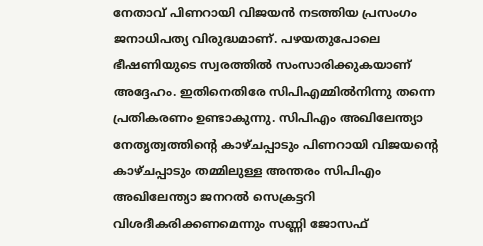നേതാവ് പിണറായി വിജയന്‍ നടത്തിയ പ്രസംഗം ജനാധിപത്യ വിരുദ്ധമാണ്. പഴയതുപോലെ ഭീഷണിയുടെ സ്വരത്തില്‍ സംസാരിക്കുകയാണ് അദ്ദേഹം. ഇതിനെതിരേ സിപിഎമ്മില്‍നിന്നു തന്നെ പ്രതികരണം ഉണ്ടാകുന്നു. സിപിഎം അഖിലേന്ത്യാ നേതൃത്വത്തിന്‍റെ കാഴ്ചപ്പാടും പിണറായി വിജയന്‍റെ കാഴ്ചപ്പാടും തമ്മിലുള്ള അന്തരം സിപിഎം അഖിലേന്ത്യാ ജനറല്‍ സെക്രട്ടറി വിശദീകരിക്കണമെന്നും സണ്ണി ജോസഫ്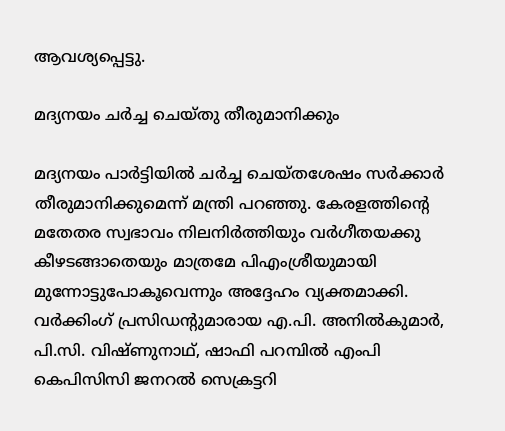ആവശ്യപ്പെട്ടു.

മദ്യനയം ചര്‍ച്ച ചെയ്തു തീരുമാനിക്കും

മദ്യനയം പാര്‍ട്ടിയില്‍ ചര്‍ച്ച ചെയ്തശേഷം സര്‍ക്കാര്‍ തീരുമാനിക്കുമെന്ന് മന്ത്രി പറഞ്ഞു. കേരളത്തിന്‍റെ മതേതര സ്വഭാവം നിലനിര്‍ത്തിയും വര്‍ഗീതയക്കു കീഴടങ്ങാതെയും മാത്രമേ പിഎംശ്രീയുമായി മുന്നോട്ടുപോകൂവെന്നും അദ്ദേഹം വ്യക്തമാക്കി. വര്‍ക്കിംഗ് പ്രസിഡന്‍റുമാരായ എ.പി. അനില്‍കുമാര്‍, പി.സി. വിഷ്ണുനാഥ്, ഷാഫി പറമ്പില്‍ എംപി കെപിസിസി ജനറല്‍ സെക്രട്ടറി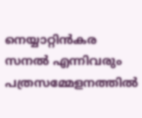നെയ്യാറ്റിന്‍കര സനല്‍ എന്നിവരും പത്രസമ്മേളനത്തില്‍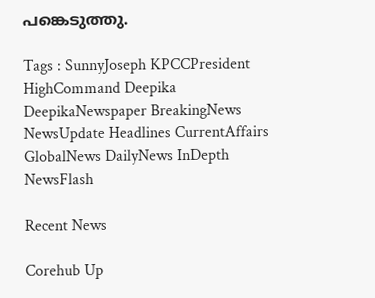പങ്കെടുത്തു.

Tags : SunnyJoseph KPCCPresident HighCommand Deepika DeepikaNewspaper BreakingNews NewsUpdate Headlines CurrentAffairs GlobalNews DailyNews InDepth NewsFlash

Recent News

Corehub Up